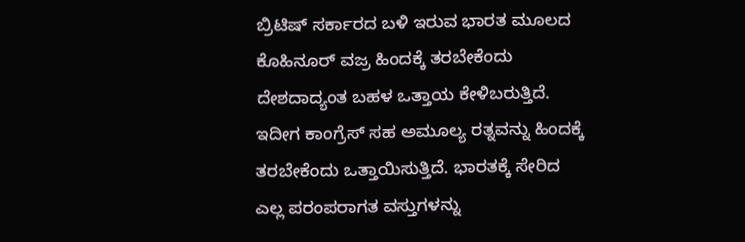ಬ್ರಿಟಿಷ್ ಸರ್ಕಾರದ ಬಳಿ ಇರುವ ಭಾರತ ಮೂಲದ ಕೊಹಿನೂರ್ ವಜ್ರ ಹಿಂದಕ್ಕೆ ತರಬೇಕೆಂದು ದೇಶದಾದ್ಯಂತ ಬಹಳ ಒತ್ತಾಯ ಕೇಳಿಬರುತ್ತಿದೆ. ಇದೀಗ ಕಾಂಗ್ರೆಸ್ ಸಹ ಅಮೂಲ್ಯ ರತ್ನವನ್ನು ಹಿಂದಕ್ಕೆ ತರಬೇಕೆಂದು ಒತ್ತಾಯಿಸುತ್ತಿದೆ. ಭಾರತಕ್ಕೆ ಸೇರಿದ ಎಲ್ಲ ಪರಂಪರಾಗತ ವಸ್ತುಗಳನ್ನು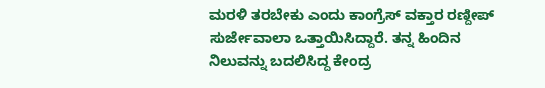ಮರಳಿ ತರಬೇಕು ಎಂದು ಕಾಂಗ್ರೆಸ್ ವಕ್ತಾರ ರಣ್ದೀಪ್ ಸುರ್ಜೇವಾಲಾ ಒತ್ತಾಯಿಸಿದ್ದಾರೆ. ತನ್ನ ಹಿಂದಿನ ನಿಲುವನ್ನು ಬದಲಿಸಿದ್ದ ಕೇಂದ್ರ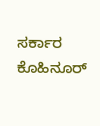ಸರ್ಕಾರ ಕೊಹಿನೂರ್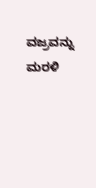ವಜ್ರವನ್ನು ಮರಳಿ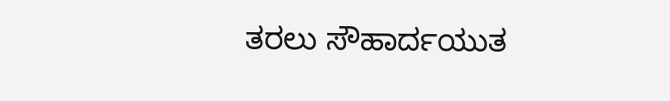ತರಲು ಸೌಹಾರ್ದಯುತ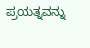ಪ್ರಯತ್ನವನ್ನು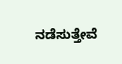ನಡೆಸುತ್ತೇವೆ